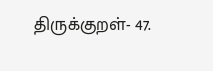திருக்குறள்- 47.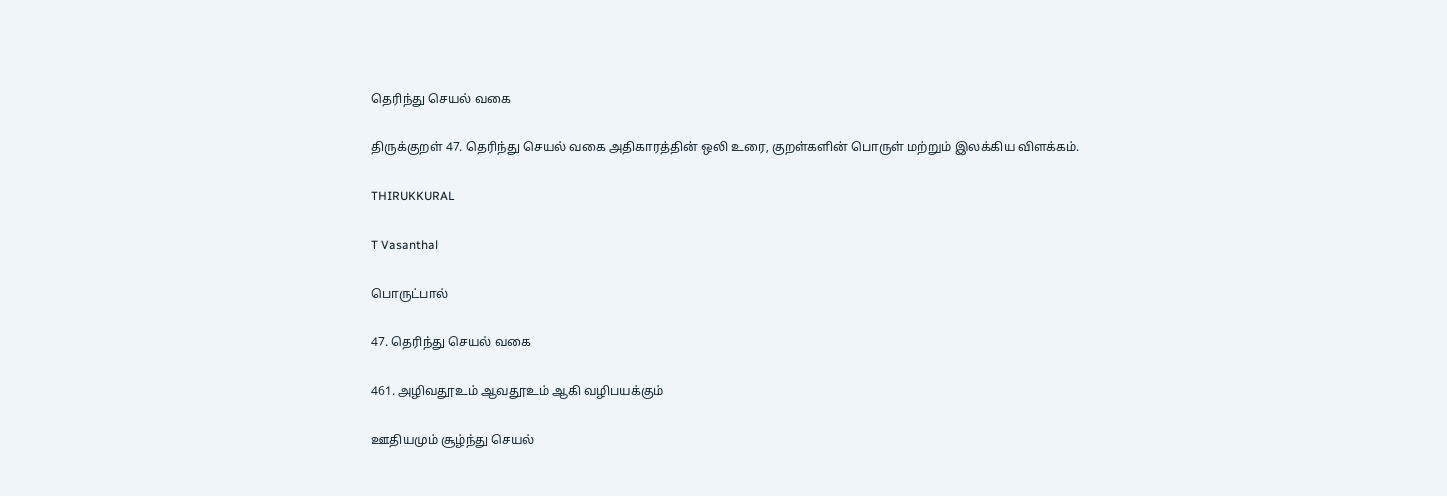தெரிந்து செயல் வகை

திருக்குறள் 47. தெரிந்து செயல் வகை அதிகாரத்தின் ஒலி உரை, குறள்களின் பொருள் மற்றும் இலக்கிய விளக்கம்.

THIRUKKURAL

T Vasanthal

பொருட்பால்

47. தெரிந்து செயல் வகை

461. அழிவதூஉம் ஆவதூஉம் ஆகி வழிபயக்கும்

ஊதியமும் சூழ்ந்து செயல்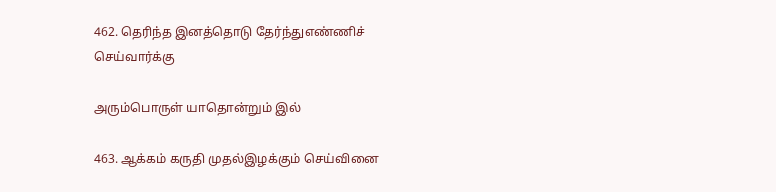462. தெரிந்த இனத்தொடு தேர்ந்துஎண்ணிச் செய்வார்க்கு

அரும்பொருள் யாதொன்றும் இல்

463. ஆக்கம் கருதி முதல்இழக்கும் செய்வினை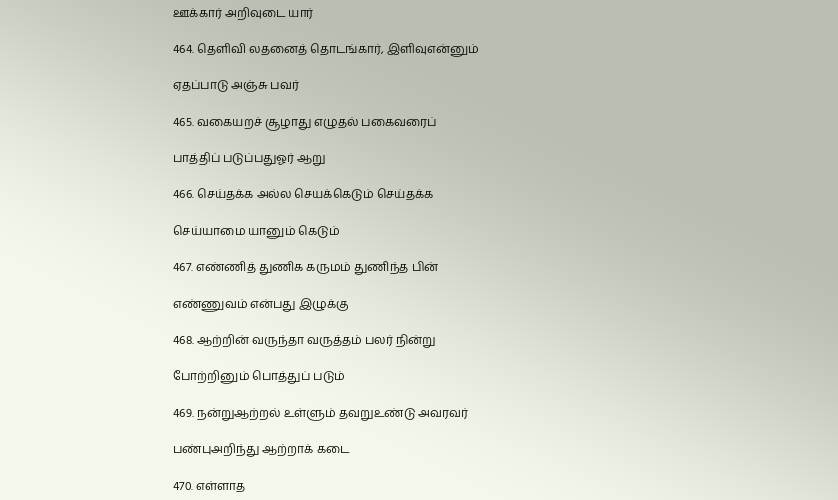ஊக்கார் அறிவுடை யார்

464. தெளிவி லதனைத் தொடங்கார், இளிவுஎன்னும்

ஏதப்பாடு அஞ்சு பவர்

465. வகையறச் சூழாது எழுதல் பகைவரைப்

பாத்திப் படுப்பதுஓர் ஆறு

466. செய்தக்க அல்ல செயக்கெடும் செய்தக்க

செய்யாமை யானும் கெடும்

467. எண்ணித் துணிக கருமம் துணிந்த பின்

எண்ணுவம் என்பது இழுக்கு

468. ஆற்றின் வருந்தா வருத்தம் பலர் நின்று

போற்றினும் பொத்துப் படும்

469. நன்றுஆற்றல் உள்ளும் தவறுஉண்டு அவரவர்

பண்புஅறிந்து ஆற்றாக் கடை

470. எள்ளாத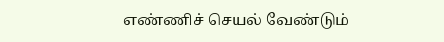எண்ணிச் செயல் வேண்டும்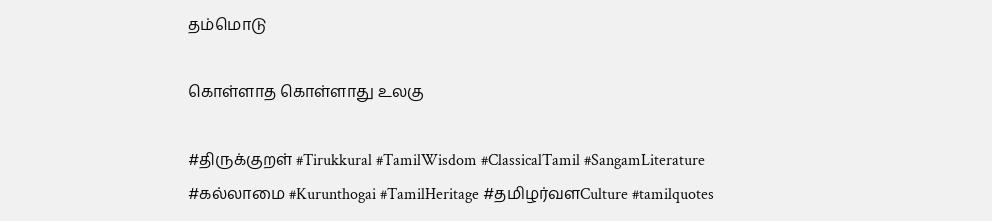தம்மொடு

கொள்ளாத கொள்ளாது உலகு

#திருக்குறள் #Tirukkural #TamilWisdom #ClassicalTamil #SangamLiterature #கல்லாமை #Kurunthogai #TamilHeritage #தமிழர்வளCulture #tamilquotes